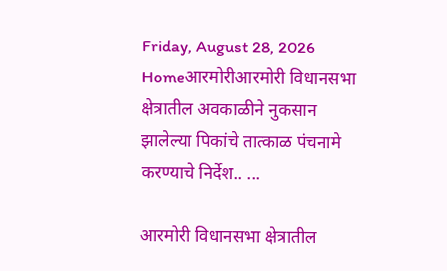Friday, August 28, 2026
Homeआरमोरीआरमोरी विधानसभा क्षेत्रातील अवकाळीने नुकसान झालेल्या पिकांचे तात्काळ पंचनामे करण्याचे निर्देश.. ...

आरमोरी विधानसभा क्षेत्रातील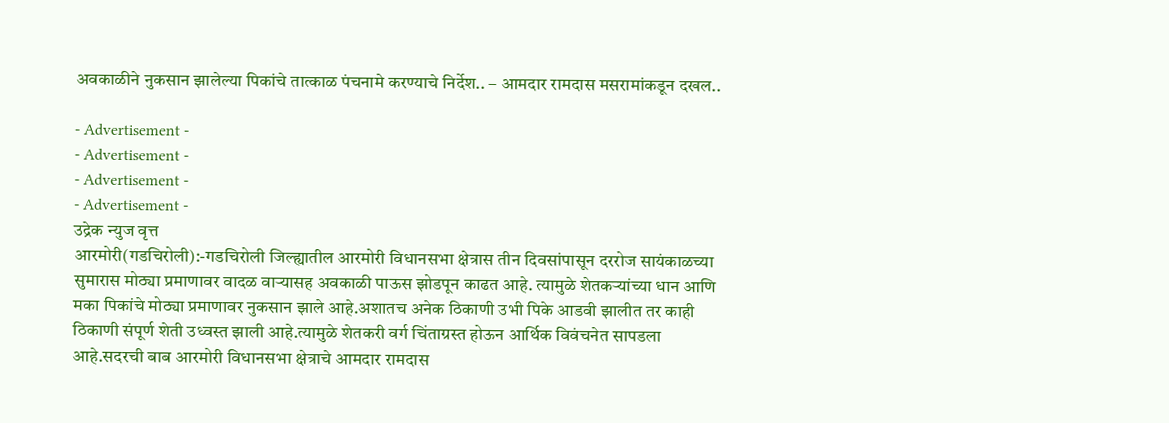अवकाळीने नुकसान झालेल्या पिकांचे तात्काळ पंचनामे करण्याचे निर्देश.. – आमदार रामदास मसरामांकडून दखल..

- Advertisement -
- Advertisement -
- Advertisement -
- Advertisement -
उद्रेक न्युज वृत्त
आरमोरी(गडचिरोली):-गडचिरोली जिल्ह्यातील आरमोरी विधानसभा क्षेत्रास तीन दिवसांपासून दररोज सायंकाळच्या सुमारास मोठ्या प्रमाणावर वादळ वाऱ्यासह अवकाळी पाऊस झोडपून काढत आहे. त्यामुळे शेतकऱ्यांच्या धान आणि मका पिकांचे मोठ्या प्रमाणावर नुकसान झाले आहे.अशातच अनेक ठिकाणी उभी पिके आडवी झालीत तर काही ठिकाणी संपूर्ण शेती उध्वस्त झाली आहे.त्यामुळे शेतकरी वर्ग चिंताग्रस्त होऊन आर्थिक विवंचनेत सापडला आहे.सदरची बाब आरमोरी विधानसभा क्षेत्राचे आमदार रामदास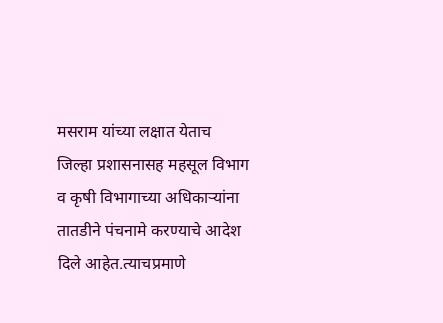मसराम यांच्या लक्षात येताच जिल्हा प्रशासनासह महसूल विभाग व कृषी विभागाच्या अधिकाऱ्यांना तातडीने पंचनामे करण्याचे आदेश दिले आहेत.त्याचप्रमाणे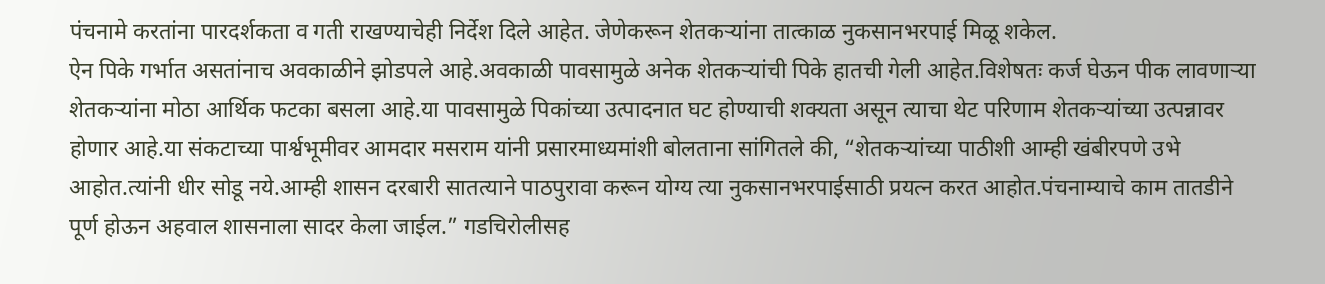पंचनामे करतांना पारदर्शकता व गती राखण्याचेही निर्देश दिले आहेत. जेणेकरून शेतकऱ्यांना तात्काळ नुकसानभरपाई मिळू शकेल.
ऐन पिके गर्भात असतांनाच अवकाळीने झोडपले आहे.अवकाळी पावसामुळे अनेक शेतकऱ्यांची पिके हातची गेली आहेत.विशेषतः कर्ज घेऊन पीक लावणाऱ्या शेतकऱ्यांना मोठा आर्थिक फटका बसला आहे.या पावसामुळे पिकांच्या उत्पादनात घट होण्याची शक्यता असून त्याचा थेट परिणाम शेतकऱ्यांच्या उत्पन्नावर होणार आहे.या संकटाच्या पार्श्वभूमीवर आमदार मसराम यांनी प्रसारमाध्यमांशी बोलताना सांगितले की, “शेतकऱ्यांच्या पाठीशी आम्ही खंबीरपणे उभे आहोत.त्यांनी धीर सोडू नये.आम्ही शासन दरबारी सातत्याने पाठपुरावा करून योग्य त्या नुकसानभरपाईसाठी प्रयत्न करत आहोत.पंचनाम्याचे काम तातडीने पूर्ण होऊन अहवाल शासनाला सादर केला जाईल.” गडचिरोलीसह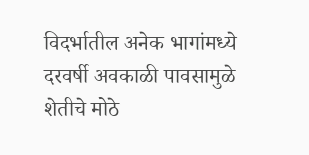विदर्भातील अनेक भागांमध्ये दरवर्षी अवकाळी पावसामुळे शेतीचे मोठे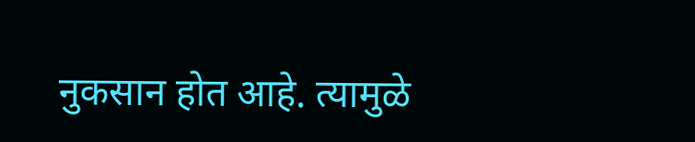नुकसान होत आहे. त्यामुळे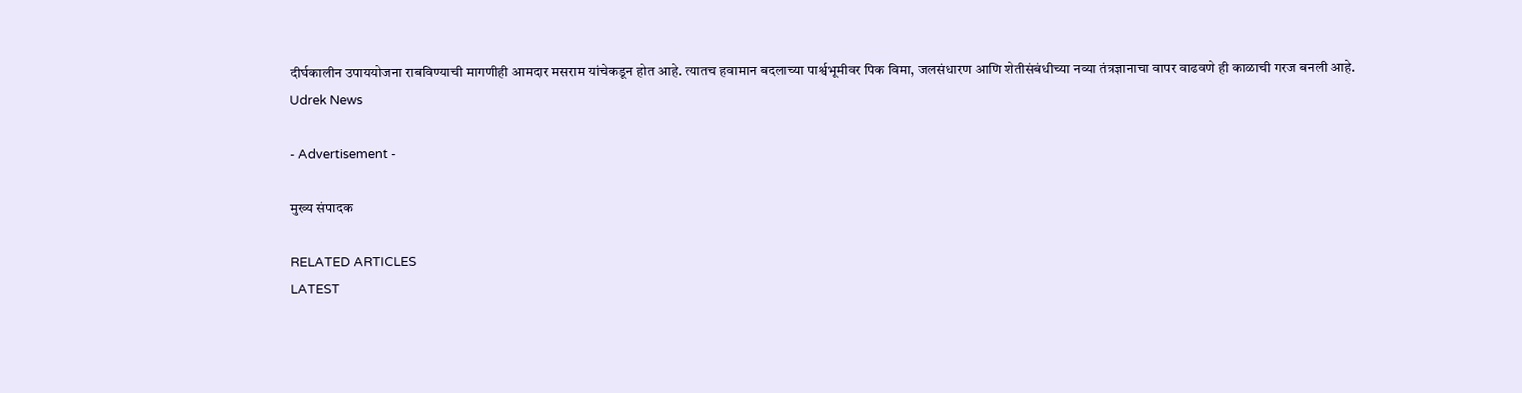दीर्घकालीन उपाययोजना राबविण्याची मागणीही आमदार मसराम यांचेकडून होत आहे. त्यातच हवामान बदलाच्या पार्श्वभूमीवर पिक विमा, जलसंधारण आणि शेतीसंबंधीच्या नव्या तंत्रज्ञानाचा वापर वाढवणे ही काळाची गरज बनली आहे.
Udrek News

- Advertisement -

मुख्य संपादक

RELATED ARTICLES
LATEST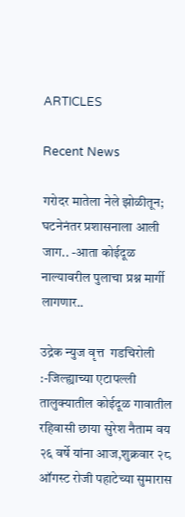ARTICLES

Recent News

गरोदर मातेला नेले झोळीतून; घटनेनंतर प्रशासनाला आली जाग.. -आता कोईदूळ नाल्यावरील पुलाचा प्रश्न मार्गी लागणार..

उद्रेक न्युज वृत्त  गडचिरोली :-जिल्ह्याच्या एटापल्ली तालुक्यातील कोईदूळ गावातील रहिवासी छाया सुरेश नैताम वय २६ वर्षे यांना आज,शुक्रवार २८ ऑगस्ट रोजी पहाटेच्या सुमारास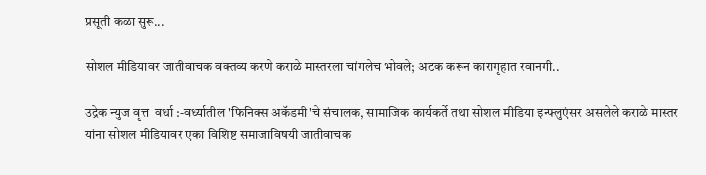प्रसूती कळा सुरू...

सोशल मीडियावर जातीवाचक वक्तव्य करणे कराळे मास्तरला चांगलेच भोवले; अटक करून कारागृहात रवानगी..

उद्रेक न्युज वृत्त  वर्धा :-वर्ध्यातील 'फिनिक्स अकॅडमी'चे संचालक, सामाजिक कार्यकर्ते तथा सोशल मीडिया इन्फ्लुएंसर असलेले कराळे मास्तर यांना सोशल मीडियावर एका विशिष्ट समाजाविषयी जातीवाचक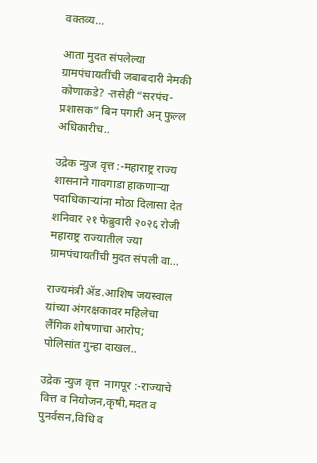वक्तव्य...

आता मुदत संपलेल्या ग्रामपंचायतींची जबाबदारी नेमकी कोणाकडे? -तसेही “सरपंच-प्रशासक” बिन पगारी अन् फुल्ल अधिकारीच..

उद्रेक न्युज वृत्त :-महाराष्ट्र राज्य शासनाने गावगाडा हाकणाऱ्या पदाधिकाऱ्यांना मोठा दिलासा देत शनिवार २१ फेब्रुवारी २०२६ रोजी महाराष्ट्र राज्यातील ज्या ग्रामपंचायतींची मुदत संपली वा...

राज्यमंत्री ॲड.आशिष जयस्वाल यांच्या अंगरक्षकावर महिलेचा लैंगिक शोषणाचा आरोप; पोलिसांत गुन्हा दाखल..

उद्रेक न्युज वृत्त  नागपूर :-राज्याचे वित्त व नियोजन,कृषी,मदत व पुनर्वसन,विधि व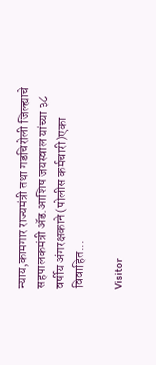न्याय,कामगार राज्यमंत्री तथा गडचिरोली जिल्ह्याचे सहपालकमंत्री ॲड.आशिष जयस्वाल यांच्या ३८ वर्षीय अंगरक्षकाने(पोलीस कर्मचारी)एका विवाहित...

Visitor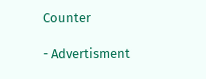Counter

- Advertisment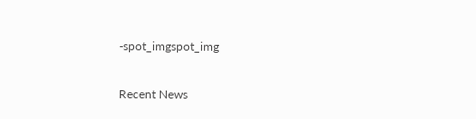-spot_imgspot_img

Recent News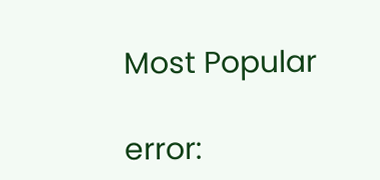Most Popular

error: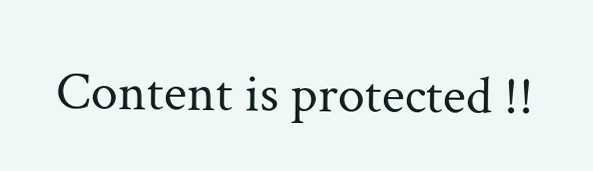Content is protected !!